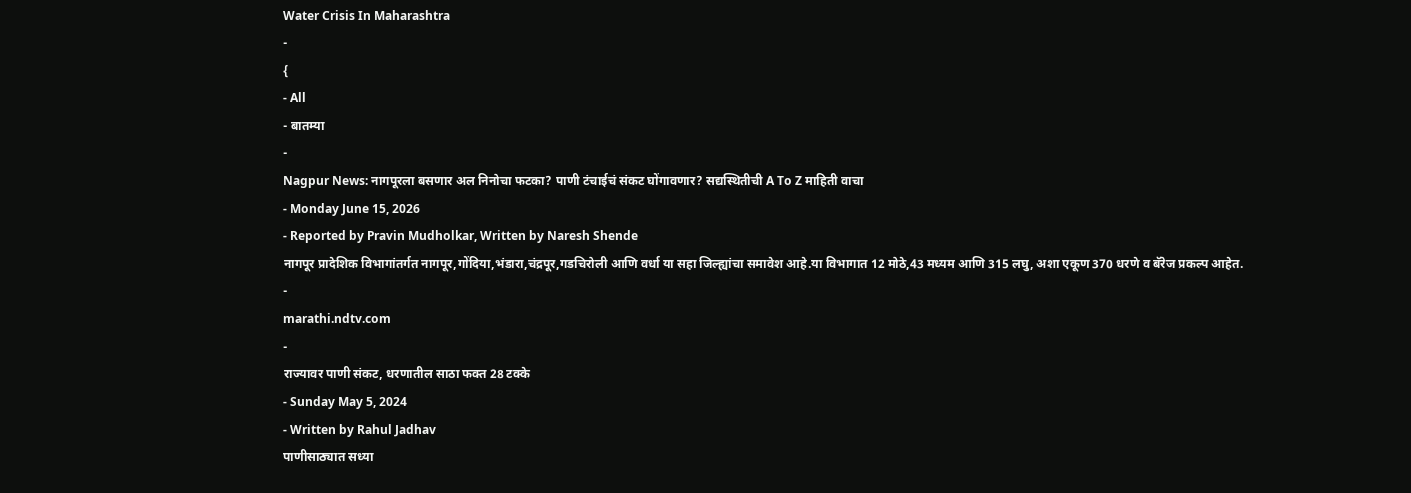Water Crisis In Maharashtra
-
{
- All
- बातम्या
-
Nagpur News: नागपूरला बसणार अल निनोचा फटका? पाणी टंचाईचं संकट घोंगावणार? सद्यस्थितीची A To Z माहिती वाचा
- Monday June 15, 2026
- Reported by Pravin Mudholkar, Written by Naresh Shende
नागपूर प्रादेशिक विभागांतर्गत नागपूर,गोंदिया,भंडारा,चंद्रपूर,गडचिरोली आणि वर्धा या सहा जिल्ह्यांचा समावेश आहे.या विभागात 12 मोठे,43 मध्यम आणि 315 लघु, अशा एकूण 370 धरणे व बॅरेज प्रकल्प आहेत.
-
marathi.ndtv.com
-
राज्यावर पाणी संकट, धरणातील साठा फक्त 28 टक्के
- Sunday May 5, 2024
- Written by Rahul Jadhav
पाणीसाठ्यात सध्या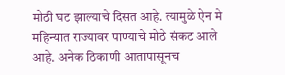मोठी घट झाल्याचे दिसत आहे. त्यामुळे ऐन मे महिन्यात राज्यावर पाण्याचे मोठे संकट आले आहे. अनेक ठिकाणी आतापासूनच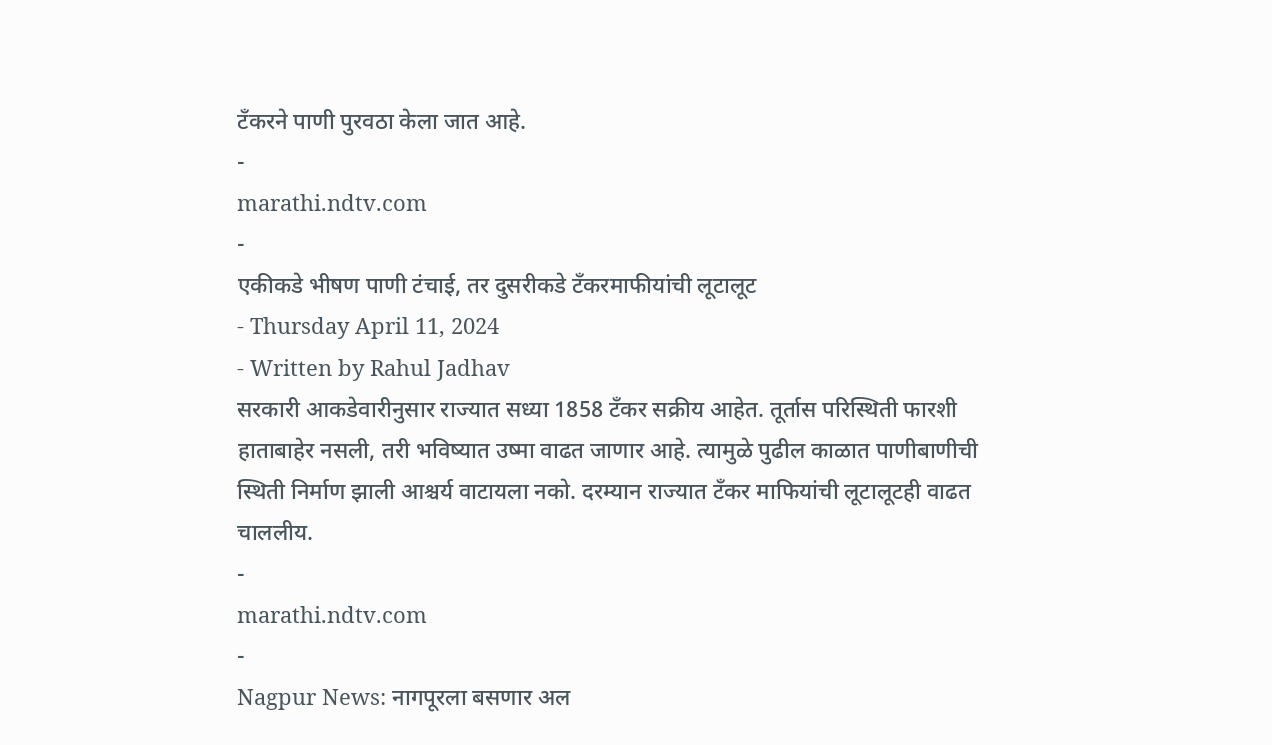टँकरने पाणी पुरवठा केला जात आहे.
-
marathi.ndtv.com
-
एकीकडे भीषण पाणी टंचाई, तर दुसरीकडे टँकरमाफीयांची लूटालूट
- Thursday April 11, 2024
- Written by Rahul Jadhav
सरकारी आकडेवारीनुसार राज्यात सध्या 1858 टँकर सक्रीय आहेत. तूर्तास परिस्थिती फारशी हाताबाहेर नसली, तरी भविष्यात उष्मा वाढत जाणार आहे. त्यामुळे पुढील काळात पाणीबाणीची स्थिती निर्माण झाली आश्चर्य वाटायला नको. दरम्यान राज्यात टँकर माफियांची लूटालूटही वाढत चाललीय.
-
marathi.ndtv.com
-
Nagpur News: नागपूरला बसणार अल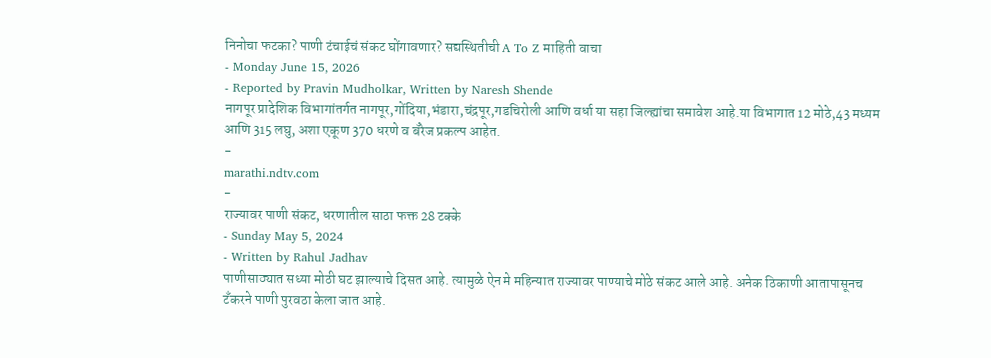निनोचा फटका? पाणी टंचाईचं संकट घोंगावणार? सद्यस्थितीची A To Z माहिती वाचा
- Monday June 15, 2026
- Reported by Pravin Mudholkar, Written by Naresh Shende
नागपूर प्रादेशिक विभागांतर्गत नागपूर,गोंदिया,भंडारा,चंद्रपूर,गडचिरोली आणि वर्धा या सहा जिल्ह्यांचा समावेश आहे.या विभागात 12 मोठे,43 मध्यम आणि 315 लघु, अशा एकूण 370 धरणे व बॅरेज प्रकल्प आहेत.
-
marathi.ndtv.com
-
राज्यावर पाणी संकट, धरणातील साठा फक्त 28 टक्के
- Sunday May 5, 2024
- Written by Rahul Jadhav
पाणीसाठ्यात सध्या मोठी घट झाल्याचे दिसत आहे. त्यामुळे ऐन मे महिन्यात राज्यावर पाण्याचे मोठे संकट आले आहे. अनेक ठिकाणी आतापासूनच टँकरने पाणी पुरवठा केला जात आहे.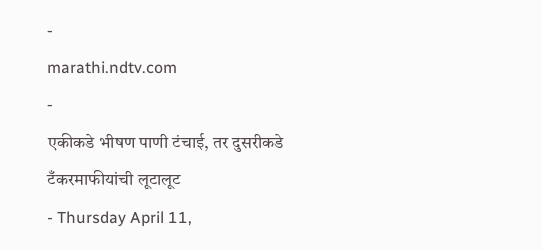-
marathi.ndtv.com
-
एकीकडे भीषण पाणी टंचाई, तर दुसरीकडे टँकरमाफीयांची लूटालूट
- Thursday April 11,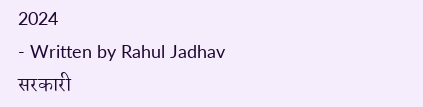2024
- Written by Rahul Jadhav
सरकारी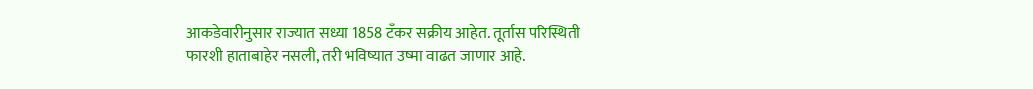आकडेवारीनुसार राज्यात सध्या 1858 टँकर सक्रीय आहेत. तूर्तास परिस्थिती फारशी हाताबाहेर नसली, तरी भविष्यात उष्मा वाढत जाणार आहे.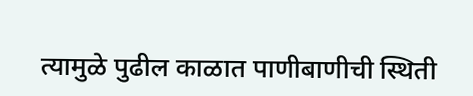त्यामुळे पुढील काळात पाणीबाणीची स्थिती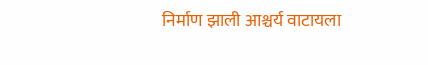निर्माण झाली आश्चर्य वाटायला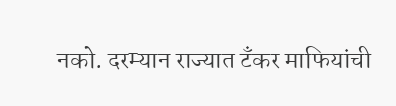नको. दरम्यान राज्यात टँकर माफियांची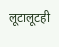लूटालूटही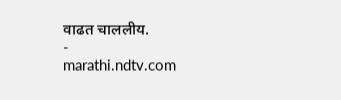वाढत चाललीय.
-
marathi.ndtv.com